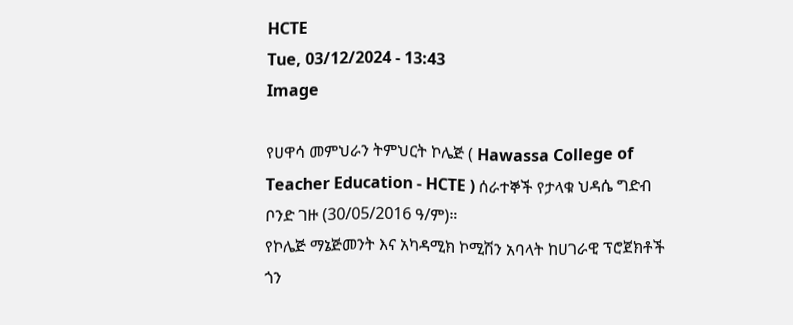HCTE
Tue, 03/12/2024 - 13:43
Image

የሀዋሳ መምህራን ትምህርት ኮሌጅ ( Hawassa College of Teacher Education - HCTE ) ሰራተኞች የታላቁ ህዳሴ ግድብ ቦንድ ገዙ (30/05/2016 ዓ/ም)።
የኮሌጅ ማኔጅመንት እና አካዳሚክ ኮሚሽን አባላት ከሀገራዊ ፕሮጀክቶች ጎን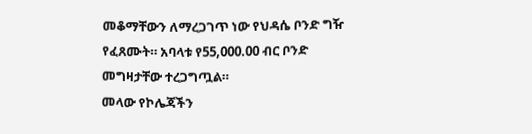መቆማቸውን ለማረጋገጥ ነው የህዳሴ ቦንድ ግዥ የፈጸሙት። አባላቱ የ55,000.00 ብር ቦንድ መግዛታቸው ተረጋግጧል።
መላው የኮሌጃችን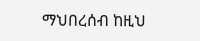ማህበረሰብ ከዚህ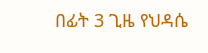በፊት 3 ጊዜ የህዳሴ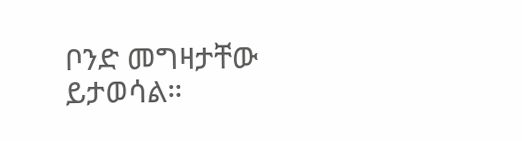ቦንድ መግዛታቸው ይታወሳል።